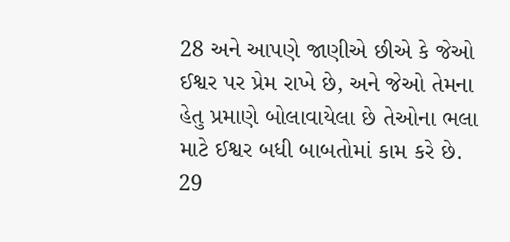28 અને આપણે જાણીએ છીએ કે જેઓ ઈશ્વર પર પ્રેમ રાખે છે, અને જેઓ તેમના હેતુ પ્રમાણે બોલાવાયેલા છે તેઓના ભલા માટે ઈશ્વર બધી બાબતોમાં કામ કરે છે. 29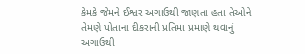કેમકે જેમને ઈશ્વર અગાઉથી જાણતા હતા તેઓને તેમણે પોતાના દીકરાની પ્રતિમા પ્રમાણે થવાનું અગાઉથી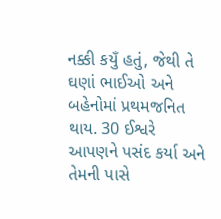નક્કી કયુઁ હતું, જેથી તે ઘણાં ભાઈઓ અને બહેનોમાં પ્રથમજનિત થાય. 30 ઈશ્વરે આપણને પસંદ કર્યા અને તેમની પાસે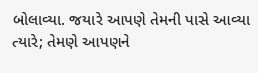બોલાવ્યા. જયારે આપણે તેમની પાસે આવ્યા ત્યારે; તેમણે આપણને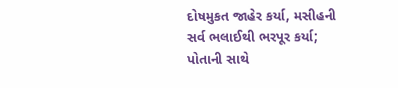દોષમુકત જાહેર કર્યા, મસીહની સર્વ ભલાઈથી ભરપૂર કર્યા; પોતાની સાથે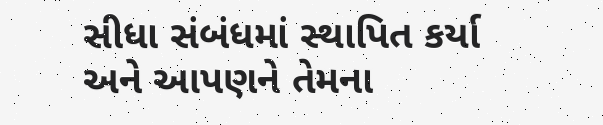સીધા સંબંધમાં સ્થાપિત કર્યા અને આપણને તેમના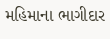મહિમાના ભાગીદાર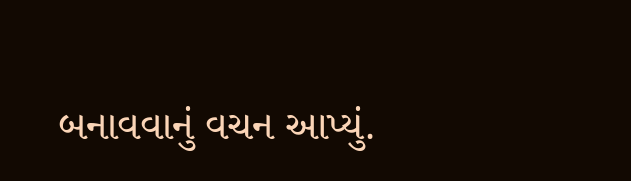બનાવવાનું વચન આપ્યું.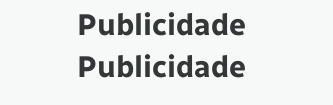Publicidade
Publicidade